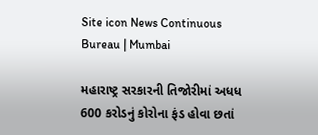Site icon News Continuous Bureau | Mumbai

મહારાષ્ટ્ર સરકારની તિજોરીમાં અધધ 600 કરોડનું કોરોના ફંડ હોવા છતાં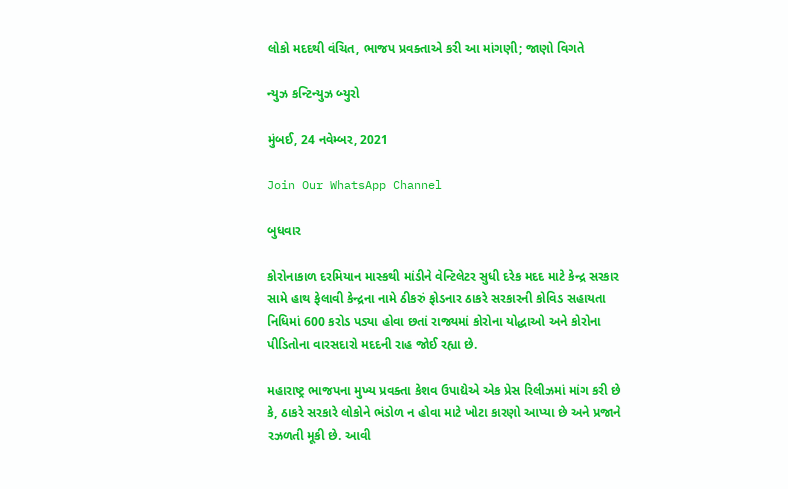લોકો મદદથી વંચિત, ભાજપ પ્રવક્તાએ કરી આ માંગણી; જાણો વિગતે

ન્યુઝ કન્ટિન્યુઝ બ્યુરો

મુંબઈ, 24 નવેમ્બર, 2021

Join Our WhatsApp Channel

બુધવાર

કોરોનાકાળ દરમિયાન માસ્કથી માંડીને વેન્ટિલેટર સુધી દરેક મદદ માટે કેન્દ્ર સરકાર સામે હાથ ફેલાવી કેન્દ્રના નામે ઠીકરું ફોડનાર ઠાકરે સરકારની કોવિડ સહાયતા નિધિમાં 600 કરોડ પડ્યા હોવા છતાં રાજ્યમાં કોરોના યોદ્ધાઓ અને કોરોના પીડિતોના વારસદારો મદદની રાહ જોઈ રહ્યા છે.

મહારાષ્ટ્ર ભાજપના મુખ્ય પ્રવક્તા કેશવ ઉપાદ્યેએ એક પ્રેસ રિલીઝમાં માંગ કરી છે કે, ઠાકરે સરકારે લોકોને ભંડોળ ન હોવા માટે ખોટા કારણો આપ્યા છે અને પ્રજાને રઝળતી મૂકી છે. આવી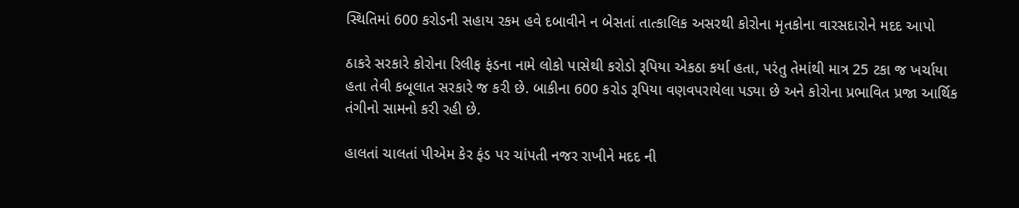સ્થિતિમાં 600 કરોડની સહાય રકમ હવે દબાવીને ન બેસતાં તાત્કાલિક અસરથી કોરોના મૃતકોના વારસદારોને મદદ આપો

ઠાકરે સરકારે કોરોના રિલીફ ફંડના નામે લોકો પાસેથી કરોડો રૂપિયા એકઠા કર્યા હતા, પરંતુ તેમાંથી માત્ર 25 ટકા જ ખર્ચાયા હતા તેવી કબૂલાત સરકારે જ કરી છે. બાકીના 600 કરોડ રૂપિયા વણવપરાયેલા પડ્યા છે અને કોરોના પ્રભાવિત પ્રજા આર્થિક તંગીનો સામનો કરી રહી છે.

હાલતાં ચાલતાં પીએમ કેર ફંડ પર ચાંપતી નજર રાખીને મદદ ની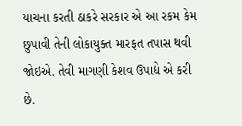યાચના કરતી ઠાકરે સરકાર એ આ રકમ કેમ છુપાવી તેની લોકાયુક્ત મારફત તપાસ થવી જોઇએ. તેવી માગણી કેશવ ઉપાદ્યે એ કરી છે.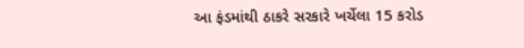આ ફંડમાંથી ઠાકરે સરકારે ખર્ચેલા 15 કરોડ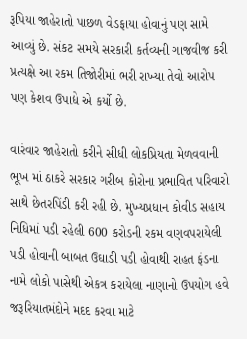રૂપિયા જાહેરાતો પાછળ વેડફાયા હોવાનું પણ સામે આવ્યું છે. સંકટ સમયે સરકારી કર્તવ્યની ગાજવીજ કરી પ્રત્યક્ષે આ રકમ તિજોરીમાં ભરી રાખ્યા તેવો આરોપ પણ કેશવ ઉપાદ્યે એ કર્યો છે.

વારંવાર જાહેરાતો કરીને સીધી લોકપ્રિયતા મેળવવાની ભૂખ માં ઠાકરે સરકાર ગરીબ કોરોના પ્રભાવિત પરિવારો સાથે છેતરપિંડી કરી રહી છે. મુખ્યપ્રધાન કોવીડ સહાય નિધિમાં પડી રહેલી 600 કરોડની રકમ વણવપરાયેલી પડી હોવાની બાબત ઉઘાડી પડી હોવાથી રાહત ફંડના નામે લોકો પાસેથી એકત્ર કરાયેલા નાણાનો ઉપયોગ હવે જરૂરિયાતમંદોને મદદ કરવા માટે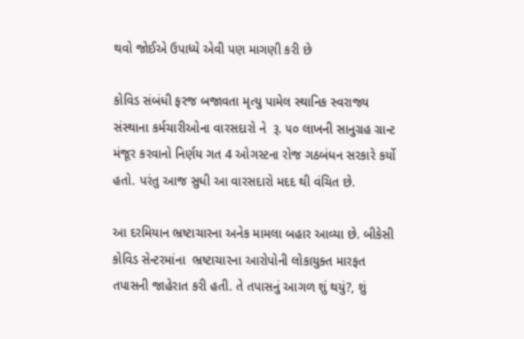થવો જોઈએ ઉપાધ્યે એવી પણ માગણી કરી છે

કોવિડ સંબંધી ફરજ બજાવતા મૃત્યુ પામેલ સ્થાનિક સ્વરાજ્ય સંસ્થાના કર્મચારીઓના વારસદારો ને  રૂ. ૫૦ લાખની સાનુગ્રહ ગ્રાન્ટ મંજૂર કરવાનો નિર્ણય ગત 4 ઓગસ્ટના રોજ ગઠબંધન સરકારે કર્યો હતો. પરંતુ આજ સુધી આ વારસદારો મદદ થી વંચિત છે.

આ દરમિયાન ભ્રષ્ટાચારના અનેક મામલા બહાર આવ્યા છે. બીકેસી કોવિડ સેન્ટરમાંના  ભ્રષ્ટાચારના આરોપોની લોકાયુક્ત મારફત તપાસની જાહેરાત કરી હતી. તે તપાસનું આગળ શું થયું?, શું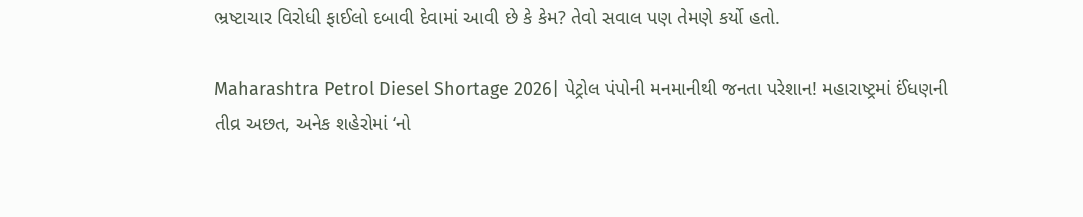ભ્રષ્ટાચાર વિરોધી ફાઈલો દબાવી દેવામાં આવી છે કે કેમ? તેવો સવાલ પણ તેમણે કર્યો હતો.

Maharashtra Petrol Diesel Shortage 2026| પેટ્રોલ પંપોની મનમાનીથી જનતા પરેશાન! મહારાષ્ટ્રમાં ઈંધણની તીવ્ર અછત, અનેક શહેરોમાં ‘નો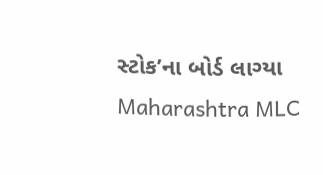સ્ટોક’ના બોર્ડ લાગ્યા
Maharashtra MLC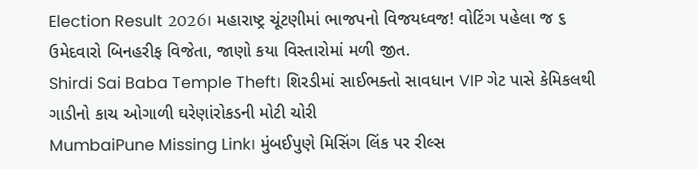Election Result 2026। મહારાષ્ટ્ર ચૂંટણીમાં ભાજપનો વિજયધ્વજ! વોટિંગ પહેલા જ ૬ ઉમેદવારો બિનહરીફ વિજેતા, જાણો કયા વિસ્તારોમાં મળી જીત.
Shirdi Sai Baba Temple Theft। શિરડીમાં સાઈભક્તો સાવધાન VIP ગેટ પાસે કેમિકલથી ગાડીનો કાચ ઓગાળી ઘરેણાંરોકડની મોટી ચોરી
MumbaiPune Missing Link। મુંબઈપુણે મિસિંગ લિંક પર રીલ્સ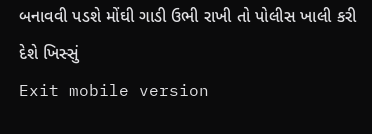બનાવવી પડશે મોંઘી ગાડી ઉભી રાખી તો પોલીસ ખાલી કરી દેશે ખિસ્સું
Exit mobile version